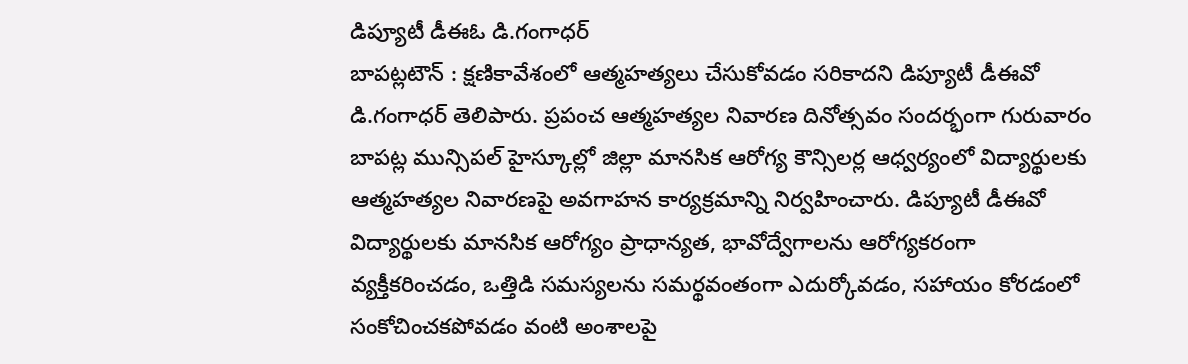డిప్యూటీ డీఈఓ డి.గంగాధర్
బాపట్లటౌన్ : క్షణికావేశంలో ఆత్మహత్యలు చేసుకోవడం సరికాదని డిప్యూటీ డీఈవో డి.గంగాధర్ తెలిపారు. ప్రపంచ ఆత్మహత్యల నివారణ దినోత్సవం సందర్భంగా గురువారం బాపట్ల మున్సిపల్ హైస్కూల్లో జిల్లా మానసిక ఆరోగ్య కౌన్సిలర్ల ఆధ్వర్యంలో విద్యార్థులకు ఆత్మహత్యల నివారణపై అవగాహన కార్యక్రమాన్ని నిర్వహించారు. డిప్యూటీ డీఈవో విద్యార్థులకు మానసిక ఆరోగ్యం ప్రాధాన్యత, భావోద్వేగాలను ఆరోగ్యకరంగా వ్యక్తీకరించడం, ఒత్తిడి సమస్యలను సమర్థవంతంగా ఎదుర్కోవడం, సహాయం కోరడంలో సంకోచించకపోవడం వంటి అంశాలపై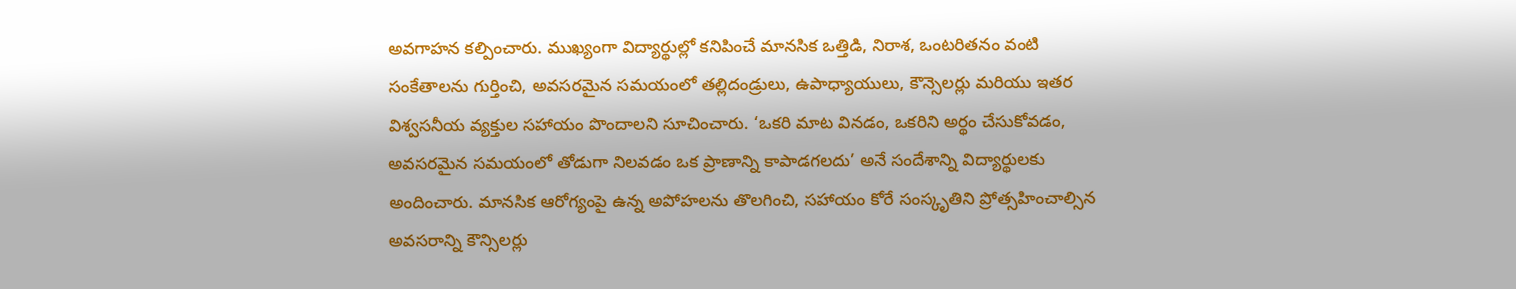అవగాహన కల్పించారు. ముఖ్యంగా విద్యార్థుల్లో కనిపించే మానసిక ఒత్తిడి, నిరాశ, ఒంటరితనం వంటి సంకేతాలను గుర్తించి, అవసరమైన సమయంలో తల్లిదండ్రులు, ఉపాధ్యాయులు, కౌన్సెలర్లు మరియు ఇతర విశ్వసనీయ వ్యక్తుల సహాయం పొందాలని సూచించారు. ‘ఒకరి మాట వినడం, ఒకరిని అర్థం చేసుకోవడం, అవసరమైన సమయంలో తోడుగా నిలవడం ఒక ప్రాణాన్ని కాపాడగలదు’ అనే సందేశాన్ని విద్యార్థులకు అందించారు. మానసిక ఆరోగ్యంపై ఉన్న అపోహలను తొలగించి, సహాయం కోరే సంస్కృతిని ప్రోత్సహించాల్సిన అవసరాన్ని కౌన్సిలర్లు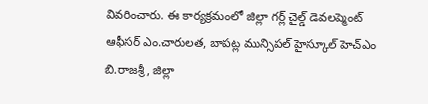వివరించారు. ఈ కార్యక్రమంలో జిల్లా గర్ల్ చైల్డ్ డెవలప్మెంట్ ఆఫీసర్ ఎం.చారులత, బాపట్ల మున్సిపల్ హైస్కూల్ హెచ్ఎం బి.రాజశ్రీ, జిల్లా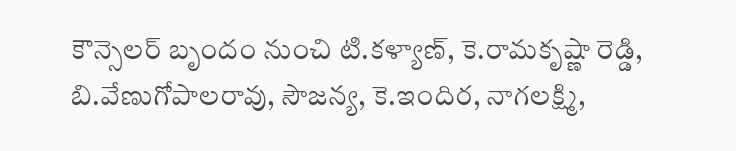కౌన్సెలర్ బృందం నుంచి టి.కళ్యాణ్, కె.రామకృష్ణా రెడ్డి, బి.వేణుగోపాలరావు, సౌజన్య, కె.ఇందిర, నాగలక్ష్మి,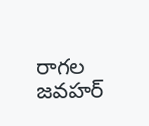రాగల జవహర్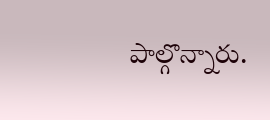పాల్గొన్నారు.